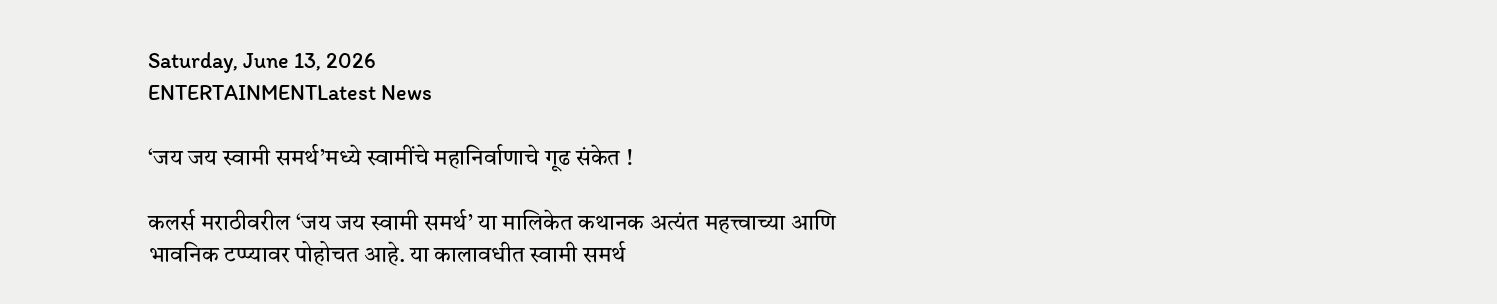Saturday, June 13, 2026
ENTERTAINMENTLatest News

‘जय जय स्वामी समर्थ’मध्ये स्वामींचे महानिर्वाणाचे गूढ संकेत !

कलर्स मराठीवरील ‘जय जय स्वामी समर्थ’ या मालिकेत कथानक अत्यंत महत्त्वाच्या आणि भावनिक टप्प्यावर पोहोचत आहे. या कालावधीत स्वामी समर्थ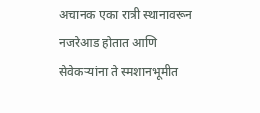अचानक एका रात्री स्थानावरून नजरेआड होतात आणि सेवेकऱ्यांना ते स्मशानभूमीत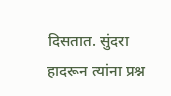दिसतात. सुंदरा हादरून त्यांना प्रश्न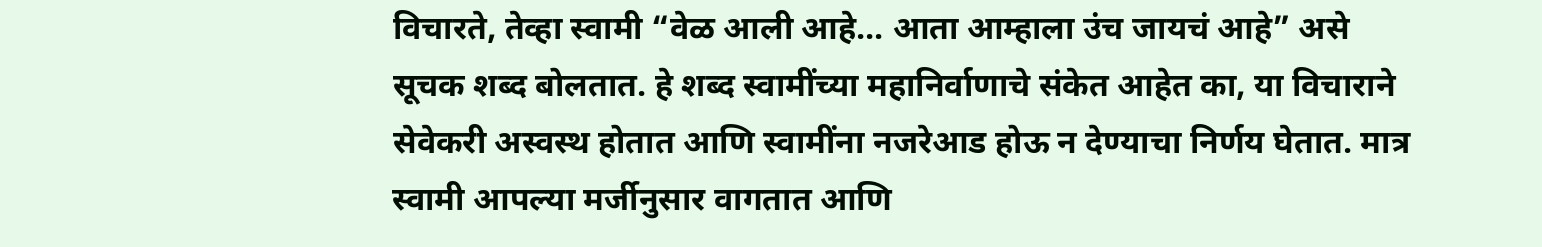विचारते, तेव्हा स्वामी “वेळ आली आहे… आता आम्हाला उंच जायचं आहे” असे सूचक शब्द बोलतात. हे शब्द स्वामींच्या महानिर्वाणाचे संकेत आहेत का, या विचाराने सेवेकरी अस्वस्थ होतात आणि स्वामींना नजरेआड होऊ न देण्याचा निर्णय घेतात. मात्र स्वामी आपल्या मर्जीनुसार वागतात आणि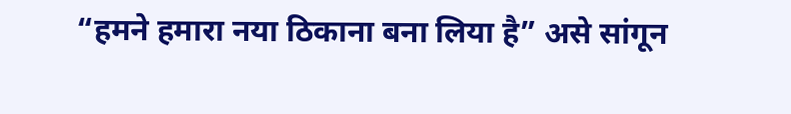“हमने हमारा नया ठिकाना बना लिया है” असे सांगून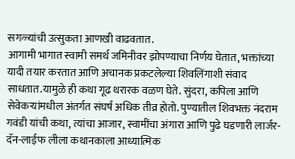सगळ्यांची उत्सुकता आणखी वाढवतात.
आगामी भागात स्वामी समर्थ जमिनीवर झोपण्याचा निर्णय घेतात, भक्तांच्या यादी तयार करतात आणि अचानक प्रकटलेल्या शिवलिंगाशी संवाद साधतात.यामुळे ही कथा गूढ थरारक वळण घेते. सुंदरा, कपिला आणि सेवेकऱ्यांमधील अंतर्गत संघर्ष अधिक तीव्र होतो. पुण्यातील शिवभक्त नंदराम गवंडी यांची कथा, त्यांचा आजार, स्वामींचा अंगारा आणि पुढे घडणारी लार्जर-दॅन-लाईफ लीला कथानकाला आध्यात्मिक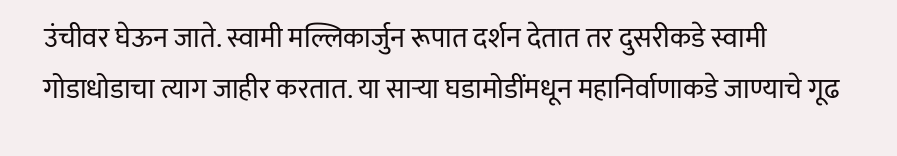उंचीवर घेऊन जाते. स्वामी मल्लिकार्जुन रूपात दर्शन देतात तर दुसरीकडे स्वामी गोडाधोडाचा त्याग जाहीर करतात. या साऱ्या घडामोडींमधून महानिर्वाणाकडे जाण्याचे गूढ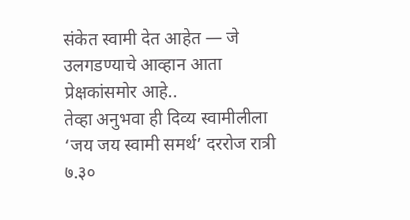संकेत स्वामी देत आहेत — जे उलगडण्याचे आव्हान आता प्रेक्षकांसमोर आहे..
तेव्हा अनुभवा ही दिव्य स्वामीलीला ‘जय जय स्वामी समर्थ’ दररोज रात्री ७.३०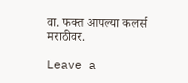वा. फक्त आपल्या कलर्स मराठीवर.

Leave a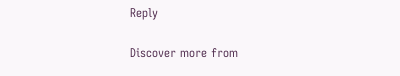Reply

Discover more from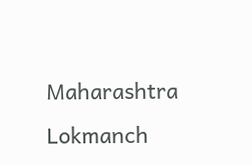Maharashtra Lokmanch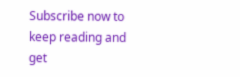Subscribe now to keep reading and get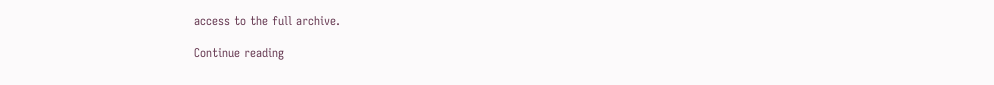access to the full archive.

Continue reading